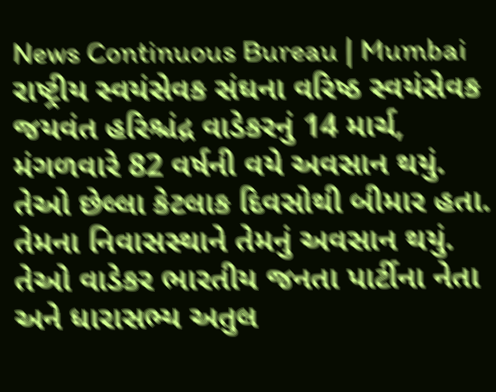News Continuous Bureau | Mumbai રાષ્ટ્રીય સ્વયંસેવક સંઘના વરિષ્ઠ સ્વયંસેવક જયવંત હરિશ્ચંદ્ર વાડેકરનું 14 માર્ચ, મંગળવારે 82 વર્ષની વયે અવસાન થયું. તેઓ છેલ્લા કેટલાક દિવસોથી બીમાર હતા. તેમના નિવાસસ્થાને તેમનું અવસાન થયું. તેઓ વાડેકર ભારતીય જનતા પાર્ટીના નેતા અને ધારાસભ્ય અતુલ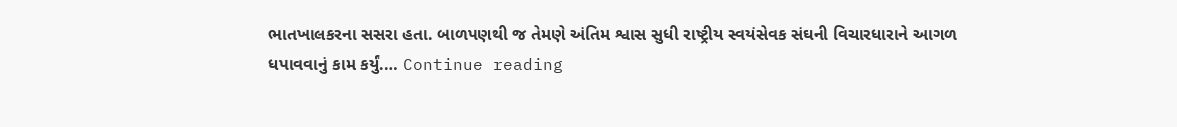ભાતખાલકરના સસરા હતા. બાળપણથી જ તેમણે અંતિમ શ્વાસ સુધી રાષ્ટ્રીય સ્વયંસેવક સંઘની વિચારધારાને આગળ ધપાવવાનું કામ કર્યું.… Continue reading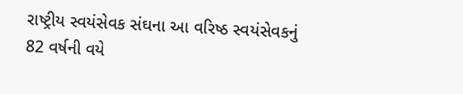રાષ્ટ્રીય સ્વયંસેવક સંઘના આ વરિષ્ઠ સ્વયંસેવકનું 82 વર્ષની વયે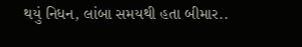થયું નિધન, લાંબા સમયથી હતા બીમાર..